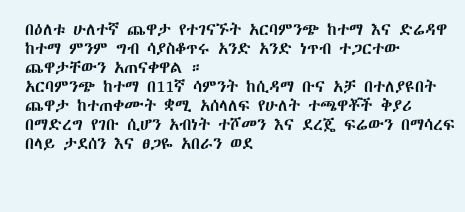በዕለቱ ሁለተኛ ጨዋታ የተገናኙት አርባምንጭ ከተማ እና ድሬዳዋ ከተማ ምንም ግብ ሳያስቆጥሩ አንድ አንድ ነጥብ ተጋርተው ጨዋታቸውን አጠናቀዋል ።
አርባምንጭ ከተማ በ11ኛ ሳምንት ከሲዳማ ቡና አቻ በተለያዩበት ጨዋታ ከተጠቀሙት ቋሚ አሰላለፍ የሁለት ተጫዋቾች ቅያሪ በማድረግ የገቡ ሲሆን አብነት ተሾመን እና ደረጄ ፍሬውን በማሳረፍ በላይ ታደሰን እና ፀጋዬ አበራን ወደ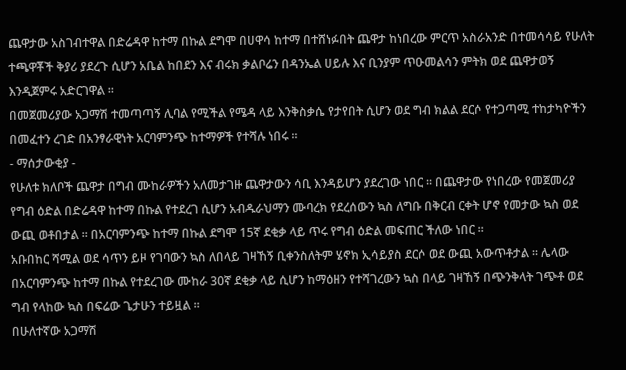ጨዋታው አስገብተዋል በድሬዳዋ ከተማ በኩል ደግሞ በሀዋሳ ከተማ በተሸነፉበት ጨዋታ ከነበረው ምርጥ አስራአንድ በተመሳሳይ የሁለት ተጫዋቾች ቅያሪ ያደረጉ ሲሆን አቤል ከበደን እና ብሩክ ቃልቦሬን በዳንኤል ሀይሉ እና ቢንያም ጥዑመልሳን ምትክ ወደ ጨዋታወኝ እንዲጀምሩ አድርገዋል ።
በመጀመሪያው አጋማሽ ተመጣጣኝ ሊባል የሚችል የሜዳ ላይ እንቅስቃሴ የታየበት ሲሆን ወደ ግብ ክልል ደርሶ የተጋጣሚ ተከታካዮችን በመፈተን ረገድ በአንፃራዊነት አርባምንጭ ከተማዎች የተሻሉ ነበሩ ።
- ማሰታውቂያ -
የሁለቱ ክለቦች ጨዋታ በግብ ሙከራዎችን አለመታገዙ ጨዋታውን ሳቢ እንዳይሆን ያደረገው ነበር ። በጨዋታው የነበረው የመጀመሪያ የግብ ዕድል በድሬዳዋ ከተማ በኩል የተደረገ ሲሆን አብዱራህማን ሙባረክ የደረሰውን ኳስ ለግቡ በቅርብ ርቀት ሆኖ የመታው ኳስ ወደ ውጪ ወቶበታል ። በአርባምንጭ ከተማ በኩል ደግሞ 15ኛ ደቂቃ ላይ ጥሩ የግብ ዕድል መፍጠር ችለው ነበር ።
አቡበከር ሻሚል ወደ ሳጥን ይዞ የገባውን ኳስ ለበላይ ገዛኸኝ ቢቀንስለትም ሄኖክ ኢሳይያስ ደርሶ ወደ ውጪ አውጥቶታል ። ሌላው በአርባምንጭ ከተማ በኩል የተደረገው ሙከራ 30ኛ ደቂቃ ላይ ሲሆን ከማዕዘን የተሻገረውን ኳስ በላይ ገዛኸኝ በጭንቅላት ገጭቶ ወደ ግብ የላከው ኳስ በፍሬው ጌታሁን ተይዟል ።
በሁለተኛው አጋማሽ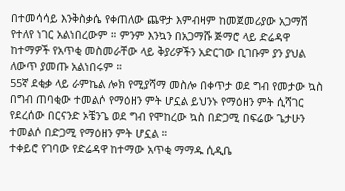በተመሳሳይ እንቅስቃሴ የቀጠለው ጨዋታ እምብዛም ከመጀመሪያው አጋማሽ የተለየ ነገር አልነበረውም ። ምንም እንኳን በአጋማሹ ጅማሮ ላይ ድሬዳዋ ከተማዎች የአጥቂ መስመራቸው ላይ ቅያሪዎችን አድርገው ቢገቡም ያን ያህል ለውጥ ያመጡ አልነበሩም ።
55ኛ ደቂቃ ላይ ራምኬል ሎክ የሚያሻማ መስሎ በቀጥታ ወደ ግብ የመታው ኳስ በግብ ጠባቂው ተመልሶ የማዕዘን ምት ሆኗል ይህንኑ የማዕዘን ምት ሲሻገር የደረሰው በርናንድ ኦቼንጌ ወደ ግብ የሞከረው ኳስ በድጋሚ በፍሬው ጌታሁን ተመልሶ በድጋሚ የማዕዘን ምት ሆኗል ።
ተቀይሮ የገባው የድሬዳዋ ከተማው አጥቂ ማማዱ ሲዲቤ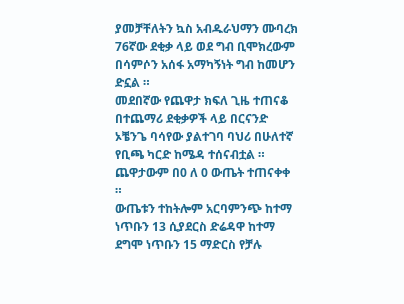ያመቻቸለትን ኳስ አብዱራህማን ሙባረክ 76ኛው ደቂቃ ላይ ወደ ግብ ቢሞክረውም በሳምሶን አሰፋ አማካኝነት ግብ ከመሆን ድኗል ።
መደበኛው የጨዋታ ክፍለ ጊዜ ተጠናቆ በተጨማሪ ደቂቃዎች ላይ በርናንድ ኦቼንጌ ባሳየው ያልተገባ ባህሪ በሁለተኛ የቢጫ ካርድ ከሜዳ ተሰናብቷል ።
ጨዋታውም በ0 ለ 0 ውጤት ተጠናቀቀ ።
ውጤቱን ተከትሎም አርባምንጭ ከተማ ነጥቡን 13 ሲያደርስ ድሬዳዋ ከተማ ደግሞ ነጥቡን 15 ማድርስ የቻሉ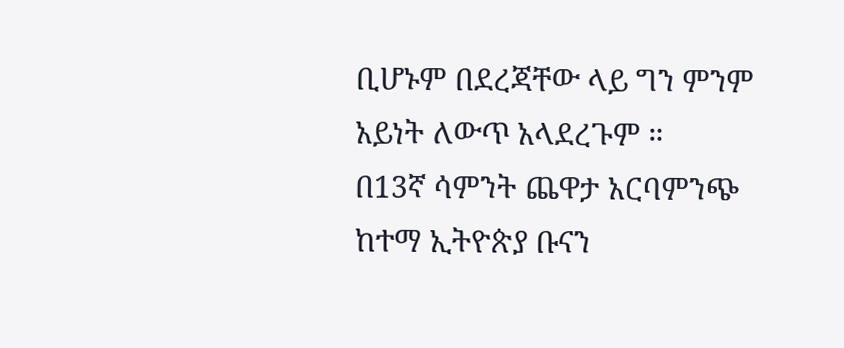ቢሆኑም በደረጃቸው ላይ ግን ምንም አይነት ለውጥ አላደረጉም ።
በ13ኛ ሳምንት ጨዋታ አርባምንጭ ከተማ ኢትዮጵያ ቡናን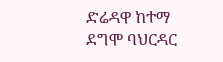ድሬዳዋ ከተማ ደግሞ ባህርዳር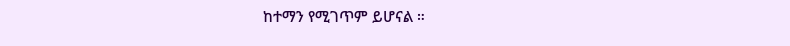ከተማን የሚገጥም ይሆናል ።